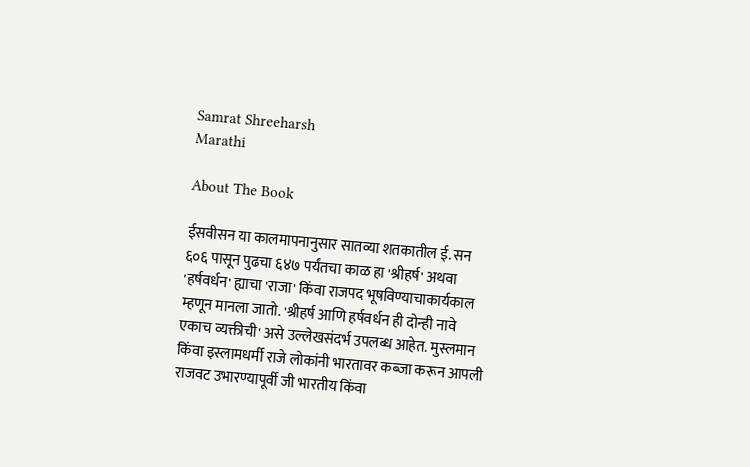Samrat Shreeharsh
Marathi

About The Book

ईसवीसन या कालमापनानुसार सातव्या शतकातील ई. सन ६०६ पासून पुढचा ६४७ पर्यंतचा काळ हा 'श्रीहर्ष' अथवा 'हर्षवर्धन' ह्याचा 'राजा' किंवा राजपद भूषविण्याचाकार्यकाल म्हणून मानला जातो. 'श्रीहर्ष आणि हर्षवर्धन ही दोन्ही नावे एकाच व्यक्तीची' असे उल्लेखसंदर्भ उपलब्ध आहेत. मुस्लमान किंवा इस्लामधर्मी राजे लोकांनी भारतावर कब्जा करून आपली राजवट उभारण्यापूर्वी जी भारतीय किंवा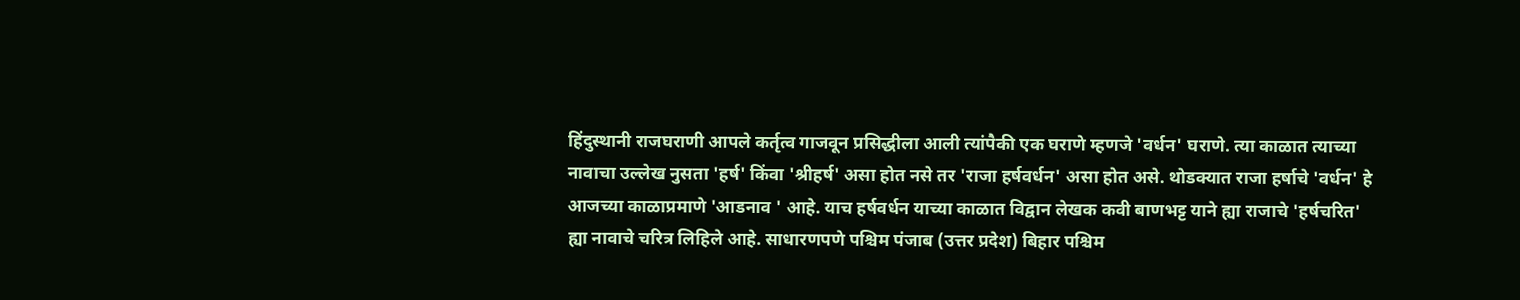हिंदुस्थानी राजघराणी आपले कर्तृत्व गाजवून प्रसिद्धीला आली त्यांपैकी एक घराणे म्हणजे 'वर्धन' घराणे. त्या काळात त्याच्या नावाचा उल्लेख नुसता 'हर्ष' किंवा 'श्रीहर्ष' असा होत नसे तर 'राजा हर्षवर्धन' असा होत असे. थोडक्यात राजा हर्षाचे 'वर्धन' हे आजच्या काळाप्रमाणे 'आडनाव ' आहे. याच हर्षवर्धन याच्या काळात विद्वान लेखक कवी बाणभट्ट याने ह्या राजाचे 'हर्षचरित' ह्या नावाचे चरित्र लिहिले आहे. साधारणपणे पश्चिम पंजाब (उत्तर प्रदेश) बिहार पश्चिम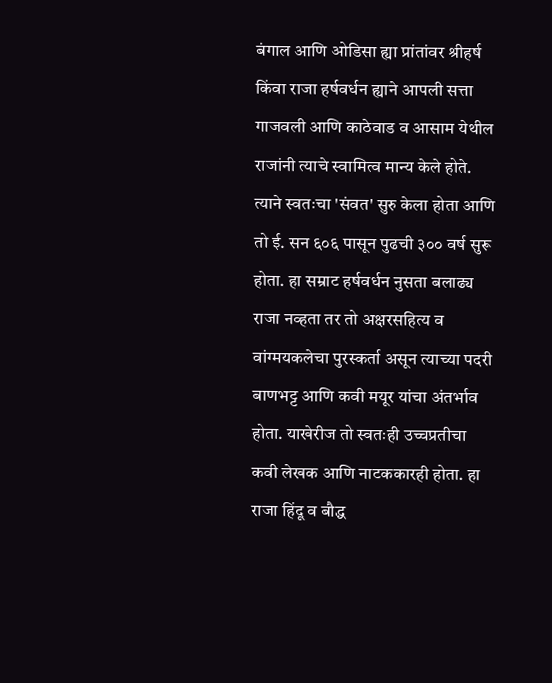बंगाल आणि ओडिसा ह्या प्रांतांवर श्रीहर्ष किंवा राजा हर्षवर्धन ह्याने आपली सत्ता गाजवली आणि काठेवाड व आसाम येथील राजांनी त्याचे स्वामित्व मान्य केले होते. त्याने स्वतःचा 'संवत' सुरु केला होता आणि तो ई. सन ६०६ पासून पुढची ३०० वर्ष सुरू होता. हा सम्राट हर्षवर्धन नुसता बलाढ्य राजा नव्हता तर तो अक्षरसहित्य व वांग्मयकलेचा पुरस्कर्ता असून त्याच्या पदरी बाणभट्ट आणि कवी मयूर यांचा अंतर्भाव होता. याखेरीज तो स्वतःही उच्चप्रतीचा कवी लेखक आणि नाटककारही होता. हा राजा हिंदू व बौद्ध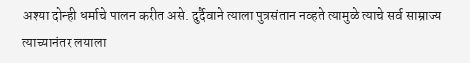अश्या दोन्ही धर्माचे पालन करीत असे. दुर्दैवाने त्याला पुत्रसंतान नव्हते त्यामुळे त्याचे सर्व साम्राज्य त्याच्यानंतर लयाला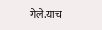गेले.याच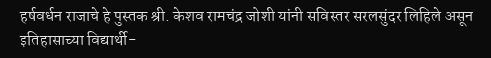हर्षवर्धन राजाचे हे पुस्तक श्री. केशव रामचंद्र जोशी यांनी सविस्तर सरलसुंदर लिहिले असून इतिहासाच्या विद्यार्थी-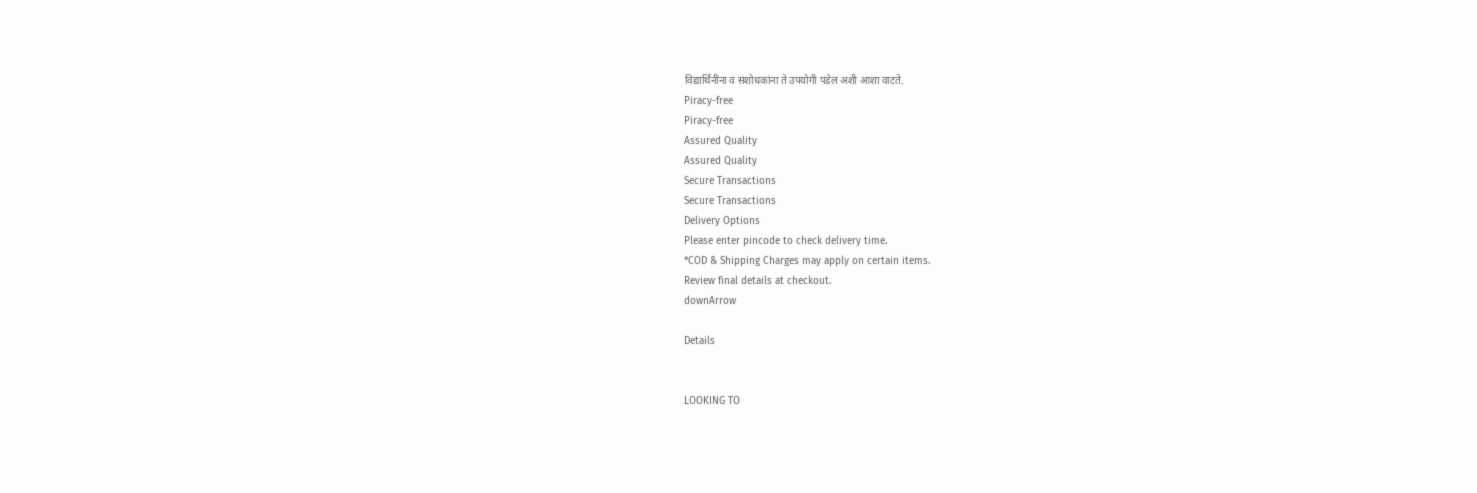विद्यार्थिनींना व संशोधकांना ते उपयोगी पडेल अशी आशा वाटते.
Piracy-free
Piracy-free
Assured Quality
Assured Quality
Secure Transactions
Secure Transactions
Delivery Options
Please enter pincode to check delivery time.
*COD & Shipping Charges may apply on certain items.
Review final details at checkout.
downArrow

Details


LOOKING TO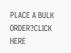PLACE A BULK ORDER?CLICK HERE